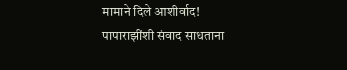मामाने दिले आशीर्वाद!
पापाराझींशी संवाद साधताना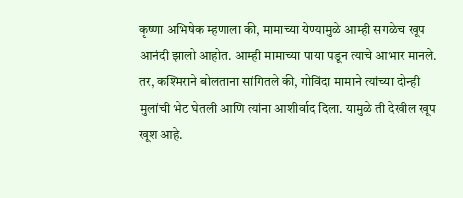कृष्णा अभिषेक म्हणाला की, मामाच्या येण्यामुळे आम्ही सगळेच खूप आनंदी झालो आहोत. आम्ही मामाच्या पाया पडून त्याचे आभार मानले. तर, कश्मिराने बोलताना सांगितले की, गोविंदा मामाने त्यांच्या दोन्ही मुलांची भेट घेतली आणि त्यांना आशीर्वाद दिला. यामुळे ती देखील खूप खूश आहे.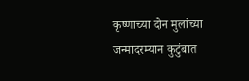कृष्णाच्या दोन मुलांच्या जन्मादरम्यान कुटुंबात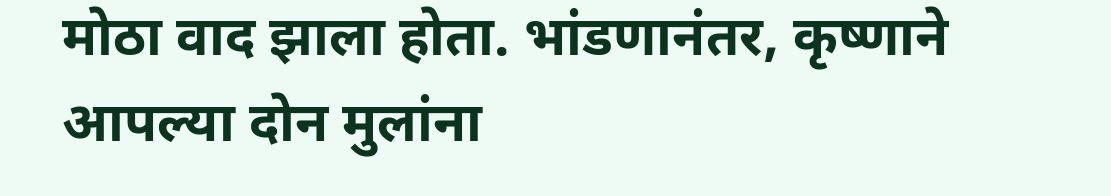मोठा वाद झाला होता. भांडणानंतर, कृष्णाने आपल्या दोन मुलांना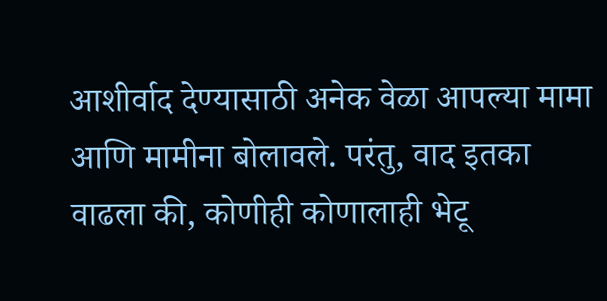आशीर्वाद देण्यासाठी अनेक वेळा आपल्या मामा आणि मामीना बोलावले. परंतु, वाद इतका वाढला की, कोणीही कोणालाही भेटू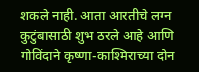शकले नाही. आता आरतीचे लग्न कुटुंबासाठी शुभ ठरले आहे आणि गोविंदाने कृष्णा-काश्मिराच्या दोन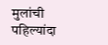मुलांची पहिल्यांदा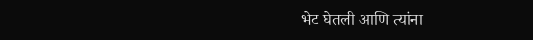भेट घेतली आणि त्यांना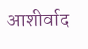आशीर्वाद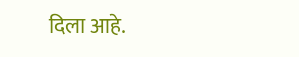दिला आहे.